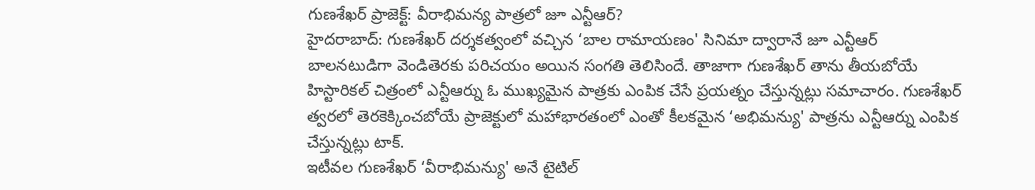గుణశేఖర్ ప్రాజెక్ట్: వీరాభిమన్య పాత్రలో జూ ఎన్టీఆర్?
హైదరాబాద్: గుణశేఖర్ దర్శకత్వంలో వచ్చిన ‘బాల రామాయణం' సినిమా ద్వారానే జూ ఎన్టీఆర్ బాలనటుడిగా వెండితెరకు పరిచయం అయిన సంగతి తెలిసిందే. తాజాగా గుణశేఖర్ తాను తీయబోయే హిస్టారికల్ చిత్రంలో ఎన్టీఆర్ను ఓ ముఖ్యమైన పాత్రకు ఎంపిక చేసే ప్రయత్నం చేస్తున్నట్లు సమాచారం. గుణశేఖర్ త్వరలో తెరకెక్కించబోయే ప్రాజెక్టులో మహాభారతంలో ఎంతో కీలకమైన ‘అభిమన్యు' పాత్రను ఎన్టీఆర్ను ఎంపిక చేస్తున్నట్లు టాక్.
ఇటీవల గుణశేఖర్ ‘వీరాభిమన్యు' అనే టైటిల్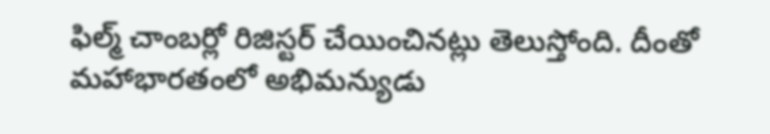ఫిల్మ్ చాంబర్లో రిజిస్టర్ చేయించినట్లు తెలుస్తోంది. దీంతో మహాభారతంలో అభిమన్యుడు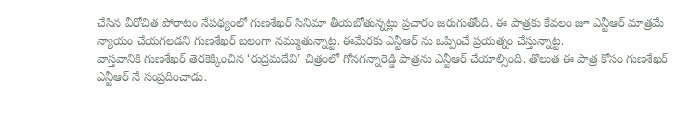చేసిన వీరోచిత పోరాటం నేపథ్యంలో గుణశేఖర్ సినిమా తీయబోతున్నట్లు ప్రచారం జరుగుతోంది. ఈ పాత్రకు కేవలం జూ ఎన్టీఆర్ మాత్రమే న్యాయం చేయగలడని గుణశేఖర్ బలంగా నమ్ముతున్నాట్ట. ఈమేరకు ఎన్టీఆర్ ను ఒప్పించే ప్రయత్నం చేస్తున్నాట్ట.
వాస్తవానికి గుణశేఖర్ తెరకెక్కించిన ‘రుద్రమదేవి' చిత్రంలో గోనగన్నారెడ్డి పాత్రను ఎన్టీఆర్ చేయాల్సింది. తొలుత ఈ పాత్ర కోసం గుణశేఖర్ ఎన్టీఆర్ నే సంప్రదించాడు.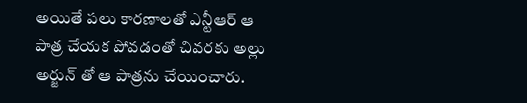అయితే పలు కారణాలతో ఎన్టీఆర్ ఆ పాత్ర చేయక పోవడంతో చివరకు అల్లు అర్జున్ తో ఆ పాత్రను చేయించారు.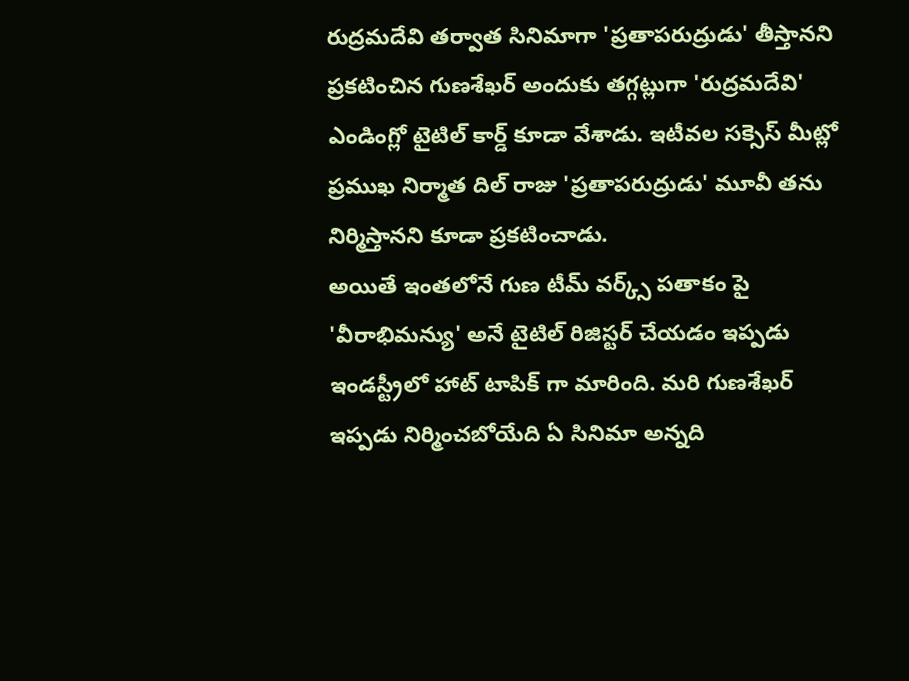రుద్రమదేవి తర్వాత సినిమాగా 'ప్రతాపరుద్రుడు' తీస్తానని ప్రకటించిన గుణశేఖర్ అందుకు తగ్గట్లుగా 'రుద్రమదేవి' ఎండింగ్లో టైటిల్ కార్డ్ కూడా వేశాడు. ఇటీవల సక్సెస్ మీట్లో ప్రముఖ నిర్మాత దిల్ రాజు 'ప్రతాపరుద్రుడు' మూవీ తను నిర్మిస్తానని కూడా ప్రకటించాడు.
అయితే ఇంతలోనే గుణ టీమ్ వర్క్స్ పతాకం పై 'వీరాభిమన్యు' అనే టైటిల్ రిజిస్టర్ చేయడం ఇప్పడు ఇండస్ట్రీలో హాట్ టాపిక్ గా మారింది. మరి గుణశేఖర్ ఇప్పడు నిర్మించబోయేది ఏ సినిమా అన్నది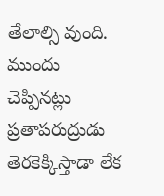తేలాల్సి వుంది. ముందు చెప్పినట్లు ప్రతాపరుద్రుడు తెరకెక్కిస్తాడా లేక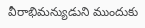వీరాభిమన్యుడుని ముందుకు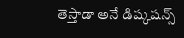తెస్తాడా అనే డిష్కషన్స్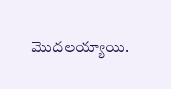మొదలయ్యాయి.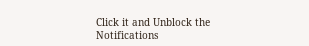Click it and Unblock the Notifications